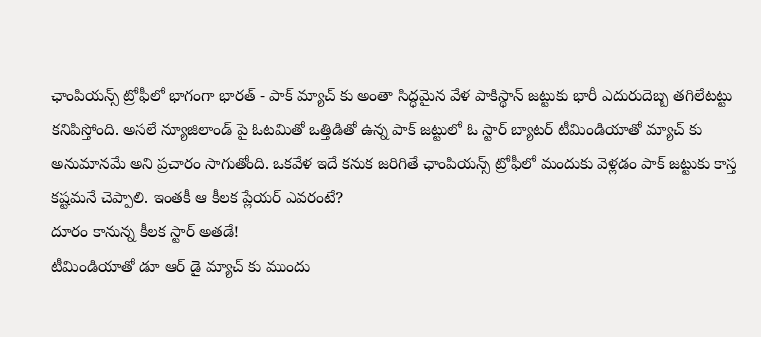ఛాంపియన్స్ ట్రోఫీలో భాగంగా భారత్ - పాక్ మ్యాచ్ కు అంతా సిద్ధమైన వేళ పాకిస్థాన్ జట్టుకు భారీ ఎదురుదెబ్బ తగిలేటట్టు కనిపిస్తోంది. అసలే న్యూజిలాండ్ పై ఓటమితో ఒత్తిడితో ఉన్న పాక్ జట్టులో ఓ స్టార్ బ్యాటర్ టీమిండియాతో మ్యాచ్ కు అనుమానమే అని ప్రచారం సాగుతోంది. ఒకవేళ ఇదే కనుక జరిగితే ఛాంపియన్స్ ట్రోఫీలో మందుకు వెళ్లడం పాక్ జట్టుకు కాస్త కష్టమనే చెప్పాలి. ఇంతకీ ఆ కీలక ప్లేయర్ ఎవరంటే?
దూరం కానున్న కీలక స్టార్ అతడే!
టీమిండియాతో డూ ఆర్ డై మ్యాచ్ కు ముందు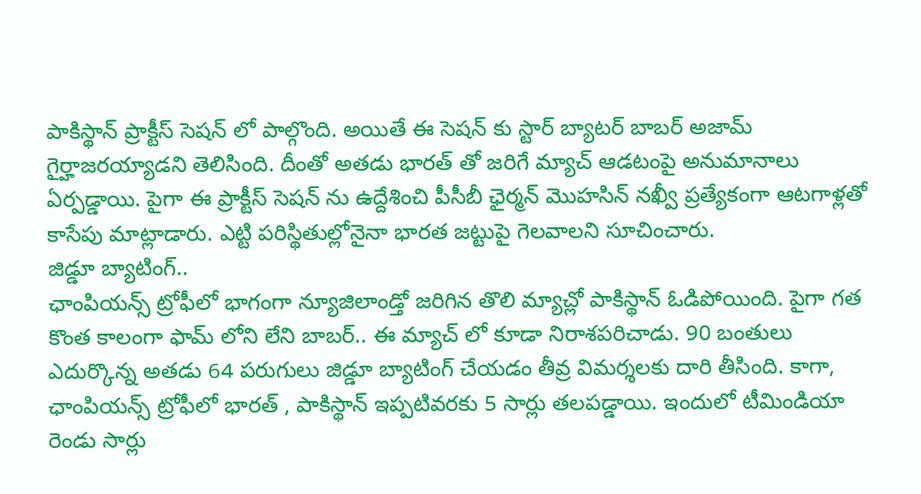పాకిస్థాన్ ప్రాక్టీస్ సెషన్ లో పాల్గొంది. అయితే ఈ సెషన్ కు స్టార్ బ్యాటర్ బాబర్ అజామ్ గైర్హాజరయ్యాడని తెలిసింది. దీంతో అతడు భారత్ తో జరిగే మ్యాచ్ ఆడటంపై అనుమానాలు ఏర్పడ్డాయి. పైగా ఈ ప్రాక్టీస్ సెషన్ ను ఉద్దేశించి పీసీబీ ఛైర్మన్ మొహసిన్ నఖ్వీ ప్రత్యేకంగా ఆటగాళ్లతో కాసేపు మాట్లాడారు. ఎట్టి పరిస్థితుల్లోనైనా భారత జట్టుపై గెలవాలని సూచించారు.
జిడ్డూ బ్యాటింగ్..
ఛాంపియన్స్ ట్రోఫీలో భాగంగా న్యూజిలాండ్తో జరిగిన తొలి మ్యాచ్లో పాకిస్థాన్ ఓడిపోయింది. పైగా గత కొంత కాలంగా ఫామ్ లోని లేని బాబర్.. ఈ మ్యాచ్ లో కూడా నిరాశపరిచాడు. 90 బంతులు ఎదుర్కొన్న అతడు 64 పరుగులు జిడ్డూ బ్యాటింగ్ చేయడం తీవ్ర విమర్శలకు దారి తీసింది. కాగా, ఛాంపియన్స్ ట్రోఫీలో భారత్ , పాకిస్థాన్ ఇప్పటివరకు 5 సార్లు తలపడ్డాయి. ఇందులో టీమిండియా రెండు సార్లు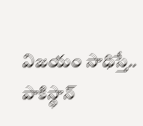విజయం సాధిస్తే.. పాకిస్థాన్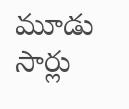మూడు సార్లు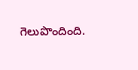గెలుపొందింది.